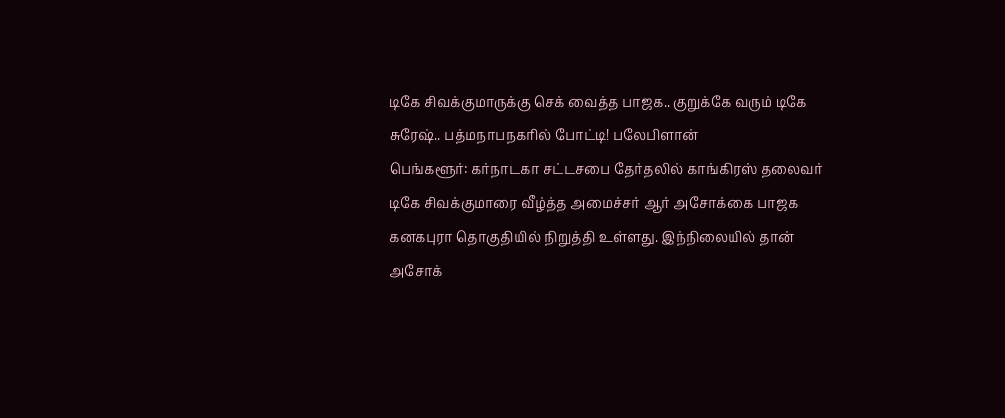டிகே சிவக்குமாருக்கு செக் வைத்த பாஜக.. குறுக்கே வரும் டிகே சுரேஷ்.. பத்மநாபநகரில் போட்டி! பலேபிளான்
பெங்களூர்: கர்நாடகா சட்டசபை தேர்தலில் காங்கிரஸ் தலைவர் டிகே சிவக்குமாரை வீழ்த்த அமைச்சர் ஆர் அசோக்கை பாஜக கனகபுரா தொகுதியில் நிறுத்தி உள்ளது. இந்நிலையில் தான் அசோக்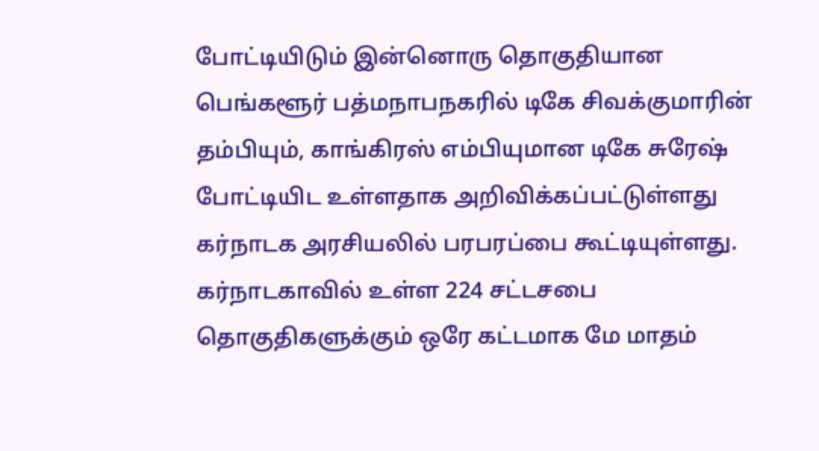போட்டியிடும் இன்னொரு தொகுதியான பெங்களூர் பத்மநாபநகரில் டிகே சிவக்குமாரின் தம்பியும், காங்கிரஸ் எம்பியுமான டிகே சுரேஷ் போட்டியிட உள்ளதாக அறிவிக்கப்பட்டுள்ளது கர்நாடக அரசியலில் பரபரப்பை கூட்டியுள்ளது.
கர்நாடகாவில் உள்ள 224 சட்டசபை தொகுதிகளுக்கும் ஒரே கட்டமாக மே மாதம்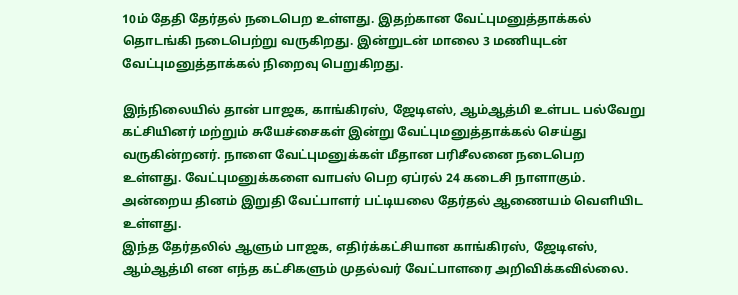10ம் தேதி தேர்தல் நடைபெற உள்ளது. இதற்கான வேட்புமனுத்தாக்கல் தொடங்கி நடைபெற்று வருகிறது. இன்றுடன் மாலை 3 மணியுடன் வேட்புமனுத்தாக்கல் நிறைவு பெறுகிறது.

இந்நிலையில் தான் பாஜக, காங்கிரஸ், ஜேடிஎஸ், ஆம்ஆத்மி உள்பட பல்வேறு கட்சியினர் மற்றும் சுயேச்சைகள் இன்று வேட்புமனுத்தாக்கல் செய்து வருகின்றனர். நாளை வேட்புமனுக்கள் மீதான பரிசீலனை நடைபெற உள்ளது. வேட்புமனுக்களை வாபஸ் பெற ஏப்ரல் 24 கடைசி நாளாகும். அன்றைய தினம் இறுதி வேட்பாளர் பட்டியலை தேர்தல் ஆணையம் வெளியிட உள்ளது.
இந்த தேர்தலில் ஆளும் பாஜக, எதிர்க்கட்சியான காங்கிரஸ், ஜேடிஎஸ், ஆம்ஆத்மி என எந்த கட்சிகளும் முதல்வர் வேட்பாளரை அறிவிக்கவில்லை.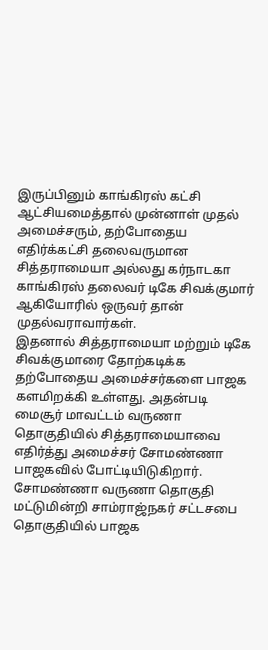இருப்பினும் காங்கிரஸ் கட்சி ஆட்சியமைத்தால் முன்னாள் முதல் அமைச்சரும், தற்போதைய எதிர்க்கட்சி தலைவருமான சித்தராமையா அல்லது கர்நாடகா காங்கிரஸ் தலைவர் டிகே சிவக்குமார் ஆகியோரில் ஒருவர் தான் முதல்வராவார்கள்.
இதனால் சித்தராமையா மற்றும் டிகே சிவக்குமாரை தோற்கடிக்க தற்போதைய அமைச்சர்களை பாஜக களமிறக்கி உள்ளது. அதன்படி மைசூர் மாவட்டம் வருணா தொகுதியில் சித்தராமையாவை எதிர்த்து அமைச்சர் சோமண்ணா பாஜகவில் போட்டியிடுகிறார். சோமண்ணா வருணா தொகுதி மட்டுமின்றி சாம்ராஜ்நகர் சட்டசபை தொகுதியில் பாஜக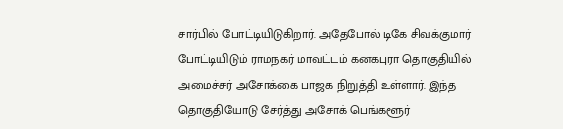சார்பில் போட்டியிடுகிறார். அதேபோல் டிகே சிவக்குமார் போட்டியிடும் ராமநகர் மாவட்டம் கனகபுரா தொகுதியில் அமைச்சர் அசோக்கை பாஜக நிறுத்தி உள்ளார். இந்த தொகுதியோடு சேர்த்து அசோக் பெங்களூர்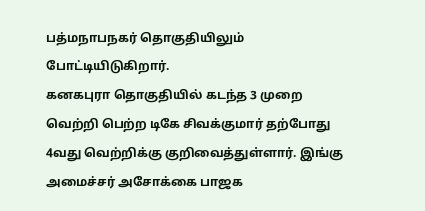பத்மநாபநகர் தொகுதியிலும் போட்டியிடுகிறார்.
கனகபுரா தொகுதியில் கடந்த 3 முறை வெற்றி பெற்ற டிகே சிவக்குமார் தற்போது 4வது வெற்றிக்கு குறிவைத்துள்ளார். இங்கு அமைச்சர் அசோக்கை பாஜக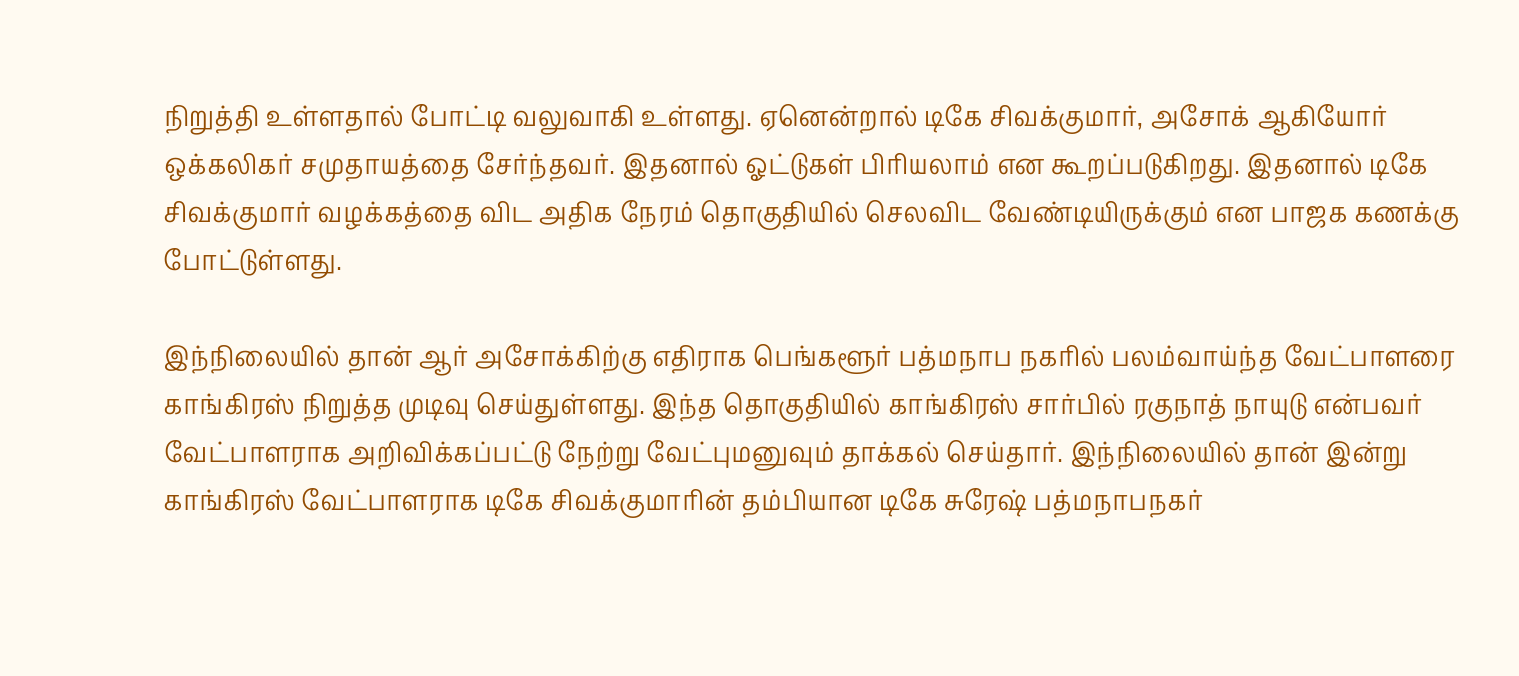நிறுத்தி உள்ளதால் போட்டி வலுவாகி உள்ளது. ஏனென்றால் டிகே சிவக்குமார், அசோக் ஆகியோர் ஒக்கலிகர் சமுதாயத்தை சேர்ந்தவர். இதனால் ஓட்டுகள் பிரியலாம் என கூறப்படுகிறது. இதனால் டிகே சிவக்குமார் வழக்கத்தை விட அதிக நேரம் தொகுதியில் செலவிட வேண்டியிருக்கும் என பாஜக கணக்கு போட்டுள்ளது.

இந்நிலையில் தான் ஆர் அசோக்கிற்கு எதிராக பெங்களூர் பத்மநாப நகரில் பலம்வாய்ந்த வேட்பாளரை காங்கிரஸ் நிறுத்த முடிவு செய்துள்ளது. இந்த தொகுதியில் காங்கிரஸ் சார்பில் ரகுநாத் நாயுடு என்பவர் வேட்பாளராக அறிவிக்கப்பட்டு நேற்று வேட்புமனுவும் தாக்கல் செய்தார். இந்நிலையில் தான் இன்று காங்கிரஸ் வேட்பாளராக டிகே சிவக்குமாரின் தம்பியான டிகே சுரேஷ் பத்மநாபநகர்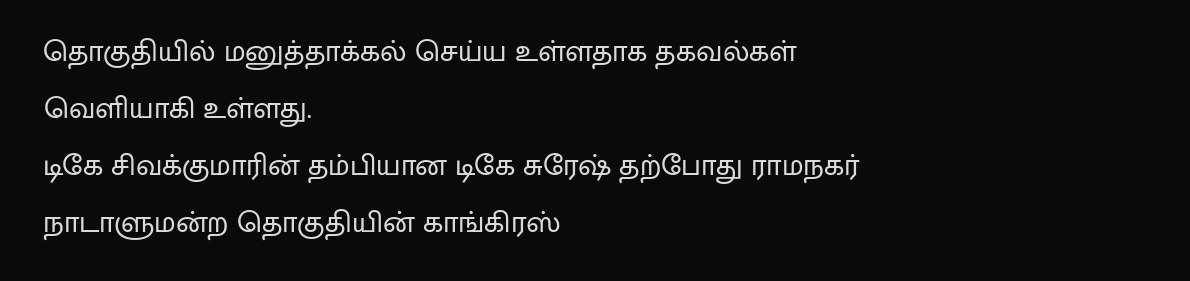தொகுதியில் மனுத்தாக்கல் செய்ய உள்ளதாக தகவல்கள் வெளியாகி உள்ளது.
டிகே சிவக்குமாரின் தம்பியான டிகே சுரேஷ் தற்போது ராமநகர் நாடாளுமன்ற தொகுதியின் காங்கிரஸ்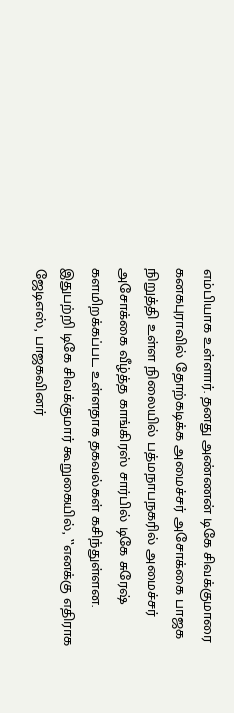எம்பியாக உள்ளார். தனது அண்ணன் டிகே சிவக்குமாரை கனகபுராவில் தோற்கடிக்க அமைச்சர் அசோக்கை பாஜக நிறுத்தி உள்ள நிலையில் பத்மநாபநகரில் அமைச்சர் அசோக்கை வீழ்த்த காங்கிரஸ் சார்பில் டிகே சுரேஷ் களமிறக்கப்பட உள்ளதாக தகவல்கள் கசிந்துள்ளன.
இதுபற்றி டிகே சிவக்குமார் கூறுகையில், ‛‛எனக்கு எதிராக ஜேடிஎஸ், பாஜகவினர்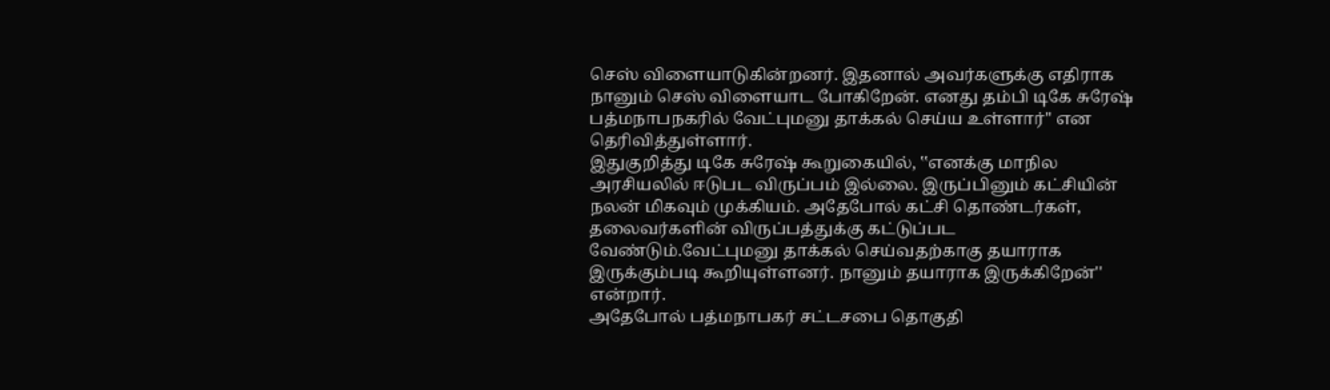செஸ் விளையாடுகின்றனர். இதனால் அவர்களுக்கு எதிராக நானும் செஸ் விளையாட போகிறேன். எனது தம்பி டிகே சுரேஷ் பத்மநாபநகரில் வேட்புமனு தாக்கல் செய்ய உள்ளார்'' என தெரிவித்துள்ளார்.
இதுகுறித்து டிகே சுரேஷ் கூறுகையில், ‛‛எனக்கு மாநில அரசியலில் ஈடுபட விருப்பம் இல்லை. இருப்பினும் கட்சியின் நலன் மிகவும் முக்கியம். அதேபோல் கட்சி தொண்டர்கள், தலைவர்களின் விருப்பத்துக்கு கட்டுப்பட வேண்டும்.வேட்புமனு தாக்கல் செய்வதற்காகு தயாராக இருக்கும்படி கூறியுள்ளனர். நானும் தயாராக இருக்கிறேன்'' என்றார்.
அதேபோல் பத்மநாபகர் சட்டசபை தொகுதி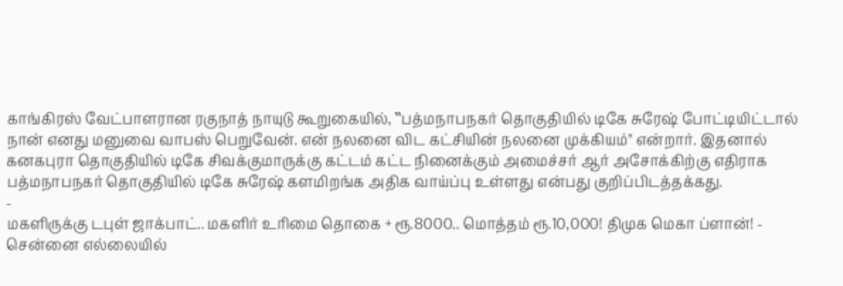காங்கிரஸ் வேட்பாளரான ரகுநாத் நாயுடு கூறுகையில், ‛‛பத்மநாபநகர் தொகுதியில் டிகே சுரேஷ் போட்டியிட்டால் நான் எனது மனுவை வாபஸ் பெறுவேன். என் நலனை விட கட்சியின் நலனை முக்கியம்'' என்றார். இதனால் கனகபுரா தொகுதியில் டிகே சிவக்குமாருக்கு கட்டம் கட்ட நினைக்கும் அமைச்சர் ஆர் அசோக்கிற்கு எதிராக பத்மநாபநகர் தொகுதியில் டிகே சுரேஷ் களமிறங்க அதிக வாய்ப்பு உள்ளது என்பது குறிப்பிடத்தக்கது.
-
மகளிருக்கு டபுள் ஜாக்பாட்.. மகளிர் உரிமை தொகை + ரூ.8000.. மொத்தம் ரூ.10,000! திமுக மெகா ப்ளான்! -
சென்னை எல்லையில்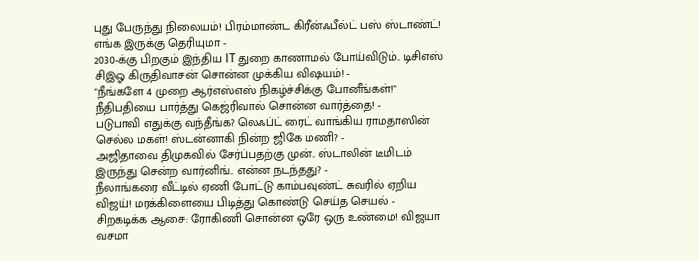புது பேருந்து நிலையம்! பிரம்மாண்ட கிரீன்ஃபீல்ட் பஸ் ஸ்டாண்ட்! எங்க இருக்கு தெரியுமா -
2030-க்கு பிறகும் இந்திய IT துறை காணாமல் போய்விடும்.. டிசிஎஸ் சிஇஓ கிருதிவாசன் சொன்ன முக்கிய விஷயம்! -
"நீங்களே 4 முறை ஆர்எஸ்எஸ் நிகழ்ச்சிக்கு போனீங்கள்!" நீதிபதியை பார்த்து கெஜ்ரிவால் சொன்ன வார்த்தை! -
படுபாவி எதுக்கு வந்தீங்க? லெஃப்ட் ரைட் வாங்கிய ராமதாஸின் செல்ல மகள்! ஸ்டன்னாகி நின்ற ஜிகே மணி? -
அஜிதாவை திமுகவில் சேர்ப்பதற்கு முன்.. ஸ்டாலின் டீமிடம் இருந்து சென்ற வார்னிங்.. என்ன நடந்தது? -
நீலாங்கரை வீட்டில் ஏணி போட்டு காம்பவுண்ட் சுவரில் ஏறிய விஜய்! மரக்கிளையை பிடித்து கொண்டு செய்த செயல் -
சிறகடிக்க ஆசை: ரோகிணி சொன்ன ஒரே ஒரு உண்மை! விஜயா வசமா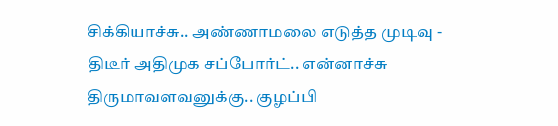சிக்கியாச்சு.. அண்ணாமலை எடுத்த முடிவு -
திடீர் அதிமுக சப்போர்ட்.. என்னாச்சு திருமாவளவனுக்கு.. குழப்பி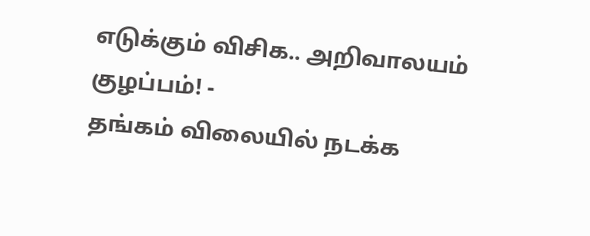எடுக்கும் விசிக.. அறிவாலயம் குழப்பம்! -
தங்கம் விலையில் நடக்க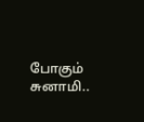போகும் சுனாமி..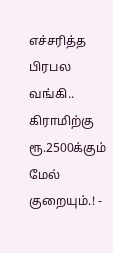எச்சரித்த பிரபல வங்கி.. கிராமிற்கு ரூ.2500க்கும் மேல் குறையும்.! -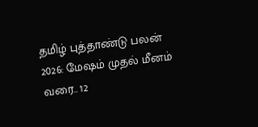தமிழ் புத்தாண்டு பலன் 2026: மேஷம் முதல் மீனம் வரை.. 12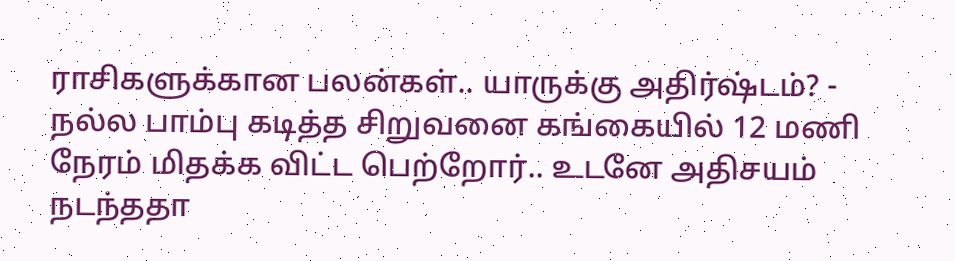ராசிகளுக்கான பலன்கள்.. யாருக்கு அதிர்ஷ்டம்? -
நல்ல பாம்பு கடித்த சிறுவனை கங்கையில் 12 மணி நேரம் மிதக்க விட்ட பெற்றோர்.. உடனே அதிசயம் நடந்ததா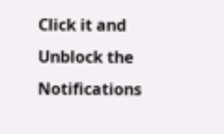Click it and Unblock the Notifications